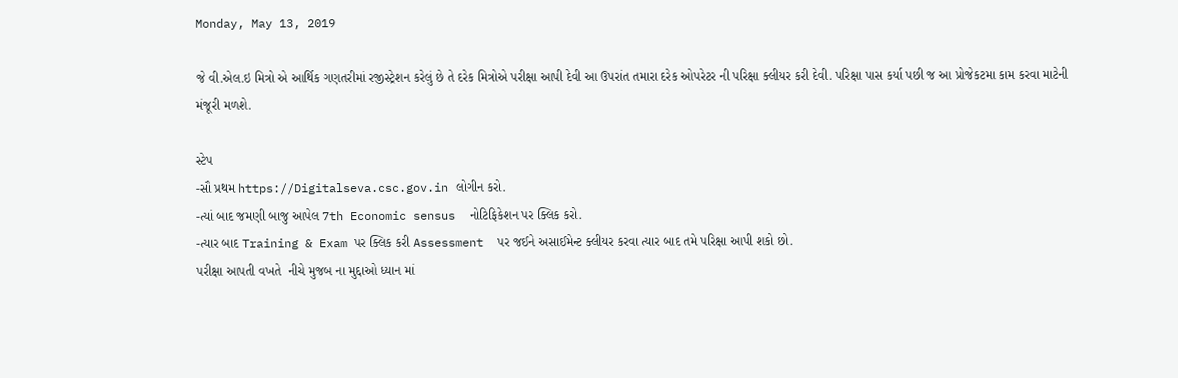Monday, May 13, 2019

જે વી.એલ.ઇ મિત્રો એ આર્થિક ગણતરીમાં રજીસ્ટ્રેશન કરેલું છે તે દરેક મિત્રોએ પરીક્ષા આપી દેવી આ ઉપરાંત તમારા દરેક ઓપરેટર ની પરિક્ષા ક્લીયર કરી દેવી. પરિક્ષા પાસ કર્યા પછી જ આ પ્રોજેકટમા કામ કરવા માટેની મંજૂરી મળશે.

સ્ટેપ
-સૌ પ્રથમ https://Digitalseva.csc.gov.in લોગીન કરો.
-ત્યાં બાદ જમણી બાજુ આપેલ 7th Economic sensus  નોટિફિકેશન પર ક્લિક કરો.
-ત્યાર બાદ Training & Exam પર ક્લિક કરી Assessment  પર જઈને અસાઈમેન્ટ ક્લીયર કરવા ત્યાર બાદ તમે પરિક્ષા આપી શકો છો.
પરીક્ષા આપતી વખતે  નીચે મુજબ ના મુદ્દાઓ ધ્યાન માં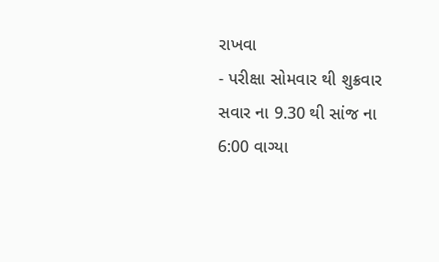રાખવા
- પરીક્ષા સોમવાર થી શુક્રવાર સવાર ના 9.30 થી સાંજ ના 6:00 વાગ્યા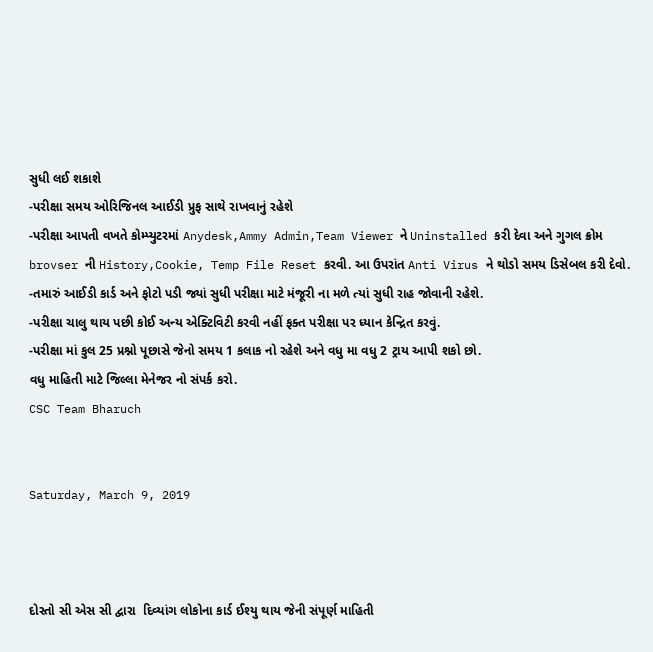સુધી લઈ શકાશે
-પરીક્ષા સમય ઓરિજિનલ આઈડી પ્રુફ સાથે રાખવાનું રહેશે
-પરીક્ષા આપતી વખતે કોમ્પ્યુટરમાં Anydesk,Ammy Admin,Team Viewer ને Uninstalled કરી દેવા અને ગુગલ ક્રોમ brovser ની History,Cookie, Temp File Reset કરવી. આ ઉપરાંત Anti Virus ને થોડો સમય ડિસેબલ કરી દેવો.
-તમારું આઈડી કાર્ડ અને ફોટો પડી જ્યાં સુધી પરીક્ષા માટે મંજૂરી ના મળે ત્યાં સુધી રાહ જોવાની રહેશે.
-પરીક્ષા ચાલુ થાય પછી કોઈ અન્ય એક્ટિવિટી કરવી નહીં ફક્ત પરીક્ષા પર ધ્યાન કેન્દ્રિત કરવું.
-પરીક્ષા માં કુલ 25 પ્રશ્નો પૂછાસે જેનો સમય 1 કલાક નો રહેશે અને વધુ મા વધુ 2 ટ્રાય આપી શકો છો.
વધુ માહિતી માટે જિલ્લા મેનેજર નો સંપર્ક કરો.
CSC Team Bharuch


Saturday, March 9, 2019



દોસ્તો સી એસ સી દ્વારા  દિવ્યાંગ લોકોના કાર્ડ ઈશ્યુ થાય જેની સંપૂર્ણ માહિતી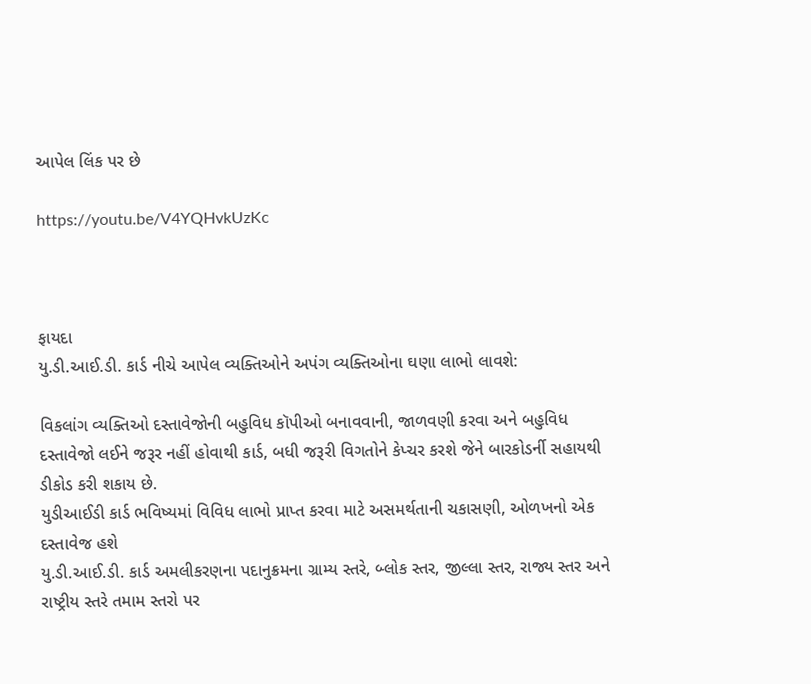આપેલ લિંક પર છે

https://youtu.be/V4YQHvkUzKc



ફાયદા
યુ.ડી.આઈ.ડી. કાર્ડ નીચે આપેલ વ્યક્તિઓને અપંગ વ્યક્તિઓના ઘણા લાભો લાવશે:

વિકલાંગ વ્યક્તિઓ દસ્તાવેજોની બહુવિધ કૉપીઓ બનાવવાની, જાળવણી કરવા અને બહુવિધ દસ્તાવેજો લઈને જરૂર નહીં હોવાથી કાર્ડ, બધી જરૂરી વિગતોને કેપ્ચર કરશે જેને બારકોડર્ની સહાયથી ડીકોડ કરી શકાય છે.
યુડીઆઈડી કાર્ડ ભવિષ્યમાં વિવિધ લાભો પ્રાપ્ત કરવા માટે અસમર્થતાની ચકાસણી, ઓળખનો એક દસ્તાવેજ હશે
યુ.ડી.આઈ.ડી. કાર્ડ અમલીકરણના પદાનુક્રમના ગ્રામ્ય સ્તરે, બ્લોક સ્તર, જીલ્લા સ્તર, રાજ્ય સ્તર અને રાષ્ટ્રીય સ્તરે તમામ સ્તરો પર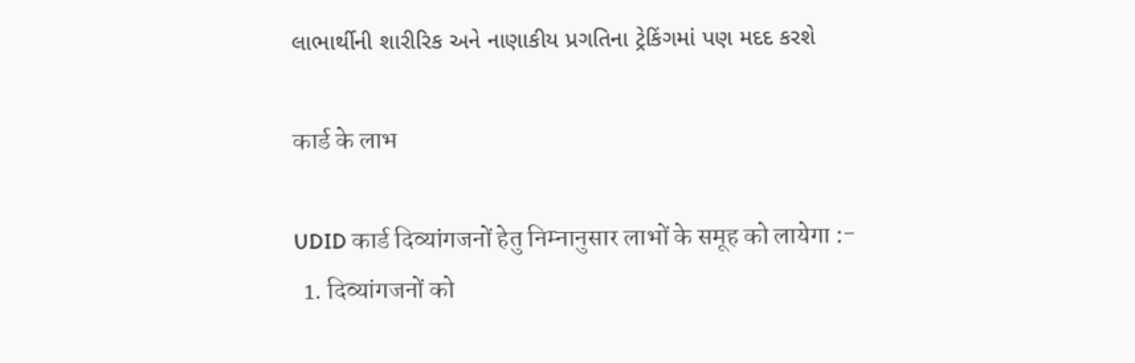લાભાર્થીની શારીરિક અને નાણાકીય પ્રગતિના ટ્રેકિંગમાં પણ મદદ કરશે

कार्ड के लाभ

UDID कार्ड दिव्यांगजनों हेतु निम्नानुसार लाभों के समूह को लायेगा :-
  1. दिव्यांगजनों को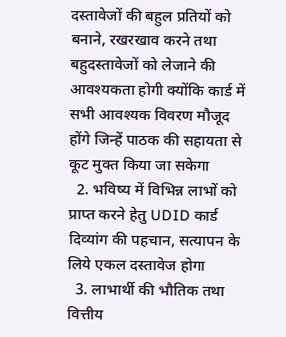दस्तावेजों की बहुल प्रतियों को बनाने, रखरखाव करने तथा बहुदस्तावेजों को लेजाने की आवश्यकता होगी क्योंकि कार्ड में सभी आवश्यक विवरण मौजूद होंगे जिन्हें पाठक की सहायता से कूट मुक्त किया जा सकेगा
  2. भविष्य में विभिन्न लाभों को प्राप्त करने हेतु UDID कार्ड दिव्यांग की पहचान, सत्यापन के लिये एकल दस्तावेज होगा
  3. लाभार्थी की भौतिक तथा वित्तीय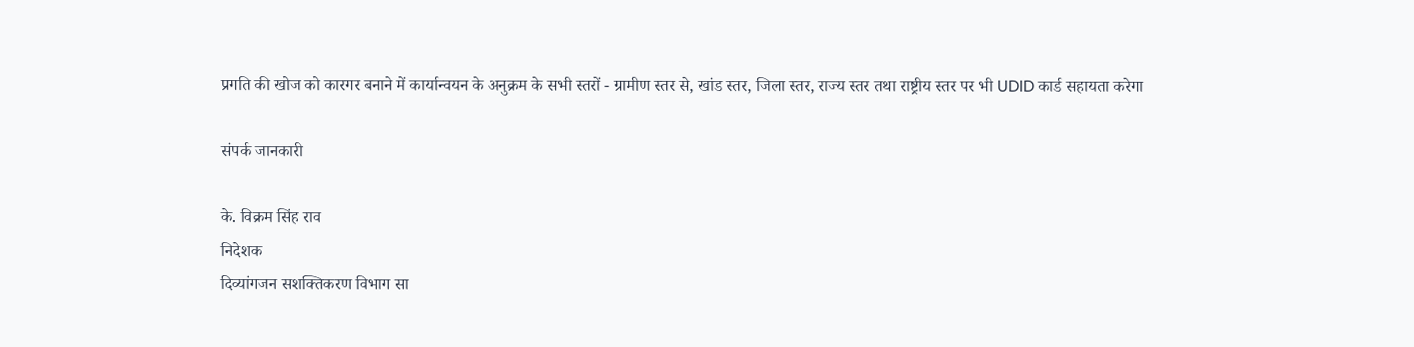प्रगति की खोज को कारगर बनाने में कार्यान्वयन के अनुक्रम के सभी स्तरों - ग्रामीण स्तर से, खांड स्तर, जिला स्तर, राज्य स्तर तथा राष्ट्रीय स्तर पर भी UDID कार्ड सहायता करेगा

संपर्क जानकारी

के. विक्रम सिंह राव
निदेशक
दिव्यांगजन सशक्तिकरण विभाग सा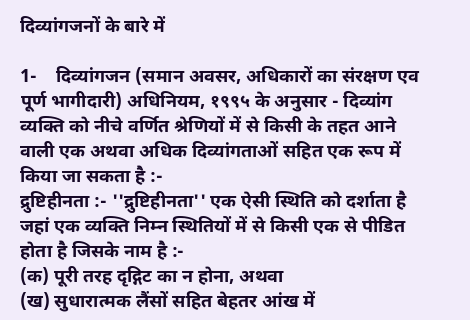दिव्यांगजनों के बारे में

1-    दिव्यांगजन (समान अवसर, अधिकारों का संरक्षण एव पूर्ण भागीदारी) अधिनियम, १९९५ के अनुसार - दिव्यांग व्यक्ति को नीचे वर्णित श्रेणियों में से किसी के तहत आने वाली एक अथवा अधिक दिव्यांगताओं सहित एक रूप में किया जा सकता है :-
द्रुष्टिहीनता :- ''द्रुष्टिहीनता'' एक ऐसी स्थिति को दर्शाता है जहां एक व्यक्ति निम्न स्थितियों में से किसी एक से पीडित होता है जिसके नाम है :-
(क) पूरी तरह दृद्गिट का न होना, अथवा
(ख) सुधारात्मक लैंसों सहित बेहतर आंख में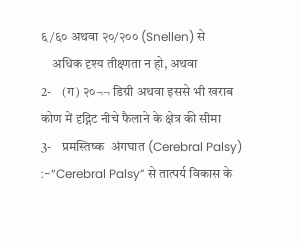६/६० अथवा २०/२०० (Snellen) से
    अधिक दृश्य तीक्ष्णता न हो, अथवा
2-    (ग) २०¬¬ डिग्री अथवा इससे भी खराब कोण में दृद्गिट नीचे फैलाने के क्षेत्र की सीमा
3-    प्रमस्तिष्क  अंगघात (Cerebral Palsy) :-“Cerebral Palsy” से तात्पर्य विकास के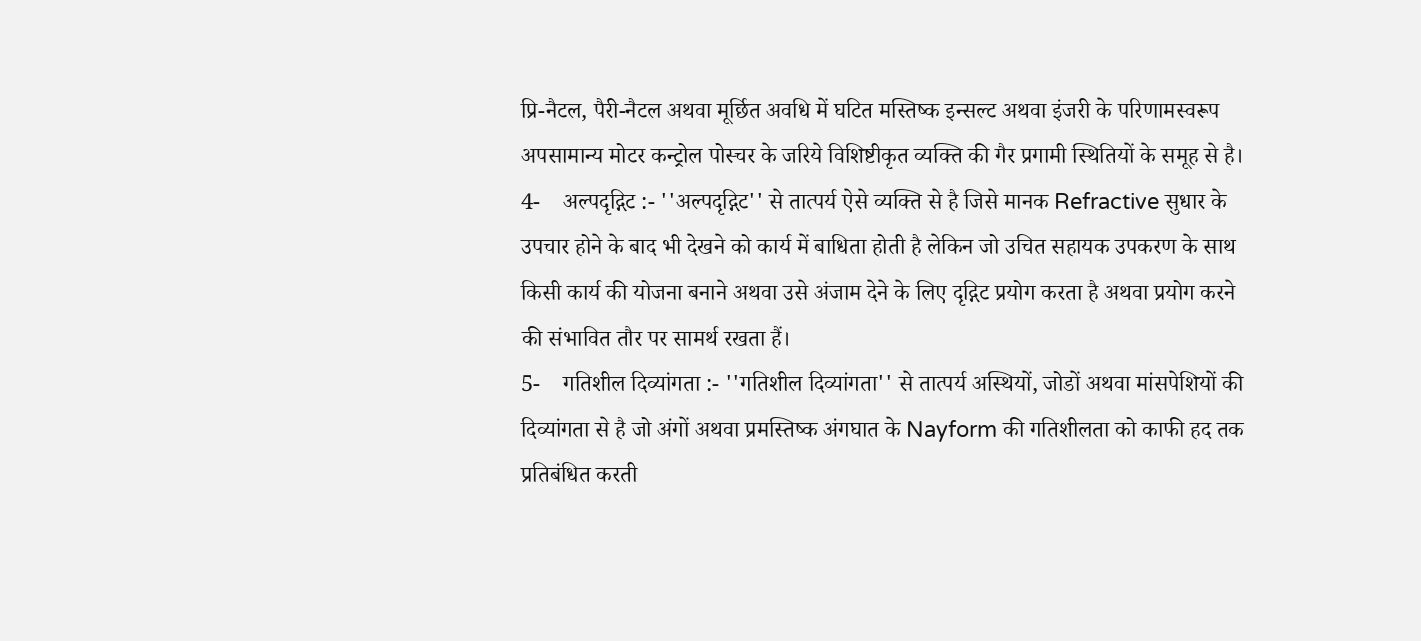प्रि-नैटल, पैरी-नैटल अथवा मूर्छित अवधि में घटित मस्तिष्क इन्सल्ट अथवा इंजरी के परिणामस्वरूप अपसामान्य मोटर कन्ट्रोल पोस्चर के जरिये विशिष्टीकृत व्यक्ति की गैर प्रगामी स्थितियों के समूह से है।
4-    अल्पदृद्गिट :- ''अल्पदृद्गिट'' से तात्पर्य ऐसे व्यक्ति से है जिसे मानक Refractive सुधार के उपचार होने के बाद भी देखने को कार्य में बाधिता होती है लेकिन जो उचित सहायक उपकरण के साथ किसी कार्य की योजना बनाने अथवा उसे अंजाम देने के लिए दृद्गिट प्रयोग करता है अथवा प्रयोग करने की संभावित तौर पर सामर्थ रखता हैं।
5-    गतिशील दिव्यांगता :- ''गतिशील दिव्यांगता'' से तात्पर्य अस्थियों, जोडों अथवा मांसपेशियों की दिव्यांगता से है जो अंगों अथवा प्रमस्तिष्क अंगघात के Nayform की गतिशीलता को काफी हद तक प्रतिबंधित करती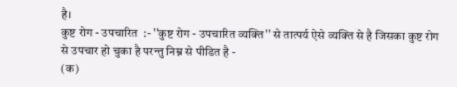है।
कुष्ट रोग - उपचारित  :- ''कुष्ट रोग - उपचारित व्यक्ति'' से तात्पर्य ऐसे व्यक्ति से है जिसका कुष्ट रोग से उपचार हो चुका है परन्तु निम्न से पीडित है -
(क)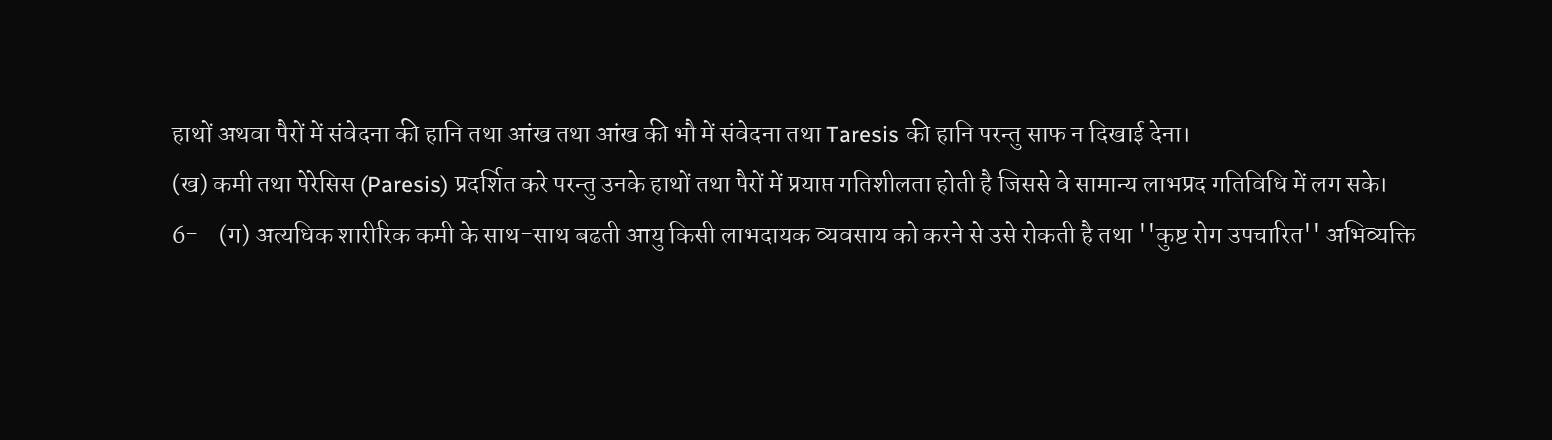हाथों अथवा पैरों में संवेदना की हानि तथा आंख तथा आंख की भौ में संवेदना तथा Taresis की हानि परन्तु साफ न दिखाई देना।
(ख) कमी तथा पेरेसिस (Paresis) प्रदर्शित करे परन्तु उनके हाथों तथा पैरों में प्रयाप्त गतिशीलता होती है जिससे वे सामान्य लाभप्रद गतिविधि में लग सके।
6-    (ग) अत्यधिक शारीरिक कमी के साथ-साथ बढती आयु किसी लाभदायक व्यवसाय को करने से उसे रोकती है तथा ''कुष्ट रोग उपचारित'' अभिव्यक्ति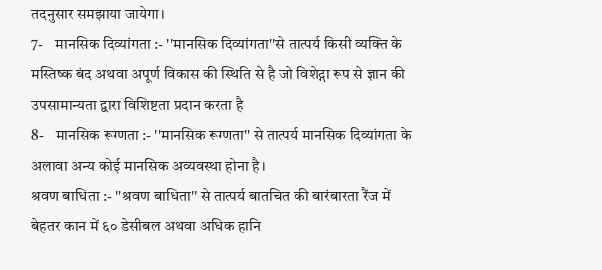तदनुसार समझाया जायेगा।
7-    मानसिक दिव्यांगता :- ''मानसिक दिव्यांगता''से तात्पर्य किसी व्यक्ति के मस्तिष्क बंद अथवा अपूर्ण विकास की स्थिति से है जो विशेद्गा रूप से ज्ञान की उपसामान्यता द्वारा विशिष्टता प्रदान करता है
8-    मानसिक रूग्णता :- ''मानसिक रूग्णता'' से तात्पर्य मानसिक दिव्यांगता के अलावा अन्य कोई मानसिक अव्यवस्था होना है।
श्रवण बाधिता :- ''श्रवण बाधिता'' से तात्पर्य बातचित की बारंबारता रैंज में बेहतर कान में ६० डेसीबल अथवा अधिक हानि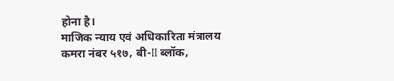होना है।
माजिक न्याय एवं अधिकारिता मंत्रालय
कमरा नंबर ५१७, बी-II ब्लॉक,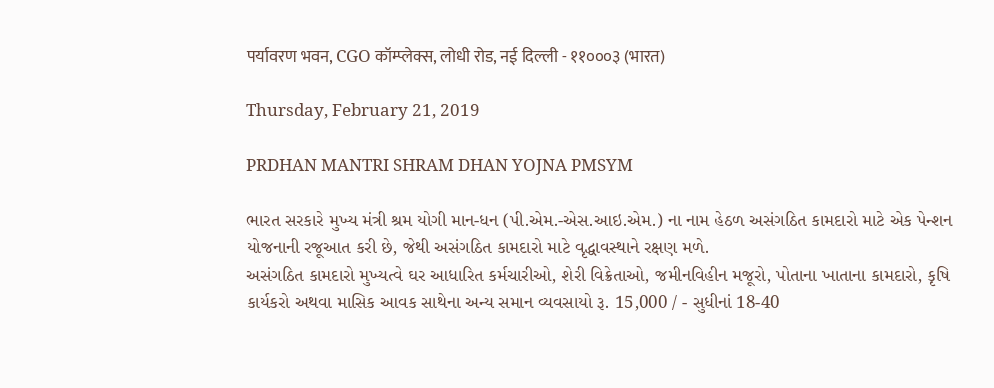पर्यावरण भवन, CGO कॉम्प्लेक्स, लोधी रोड, नई दिल्ली - ११०००३ (भारत)

Thursday, February 21, 2019

PRDHAN MANTRI SHRAM DHAN YOJNA PMSYM

ભારત સરકારે મુખ્ય મંત્રી શ્રમ યોગી માન-ધન (પી.એમ.-એસ.આઇ.એમ.) ના નામ હેઠળ અસંગઠિત કામદારો માટે એક પેન્શન યોજનાની રજૂઆત કરી છે, જેથી અસંગઠિત કામદારો માટે વૃદ્ધાવસ્થાને રક્ષણ મળે.
અસંગઠિત કામદારો મુખ્યત્વે ઘર આધારિત કર્મચારીઓ, શેરી વિક્રેતાઓ, જમીનવિહીન મજૂરો, પોતાના ખાતાના કામદારો, કૃષિ કાર્યકરો અથવા માસિક આવક સાથેના અન્ય સમાન વ્યવસાયો રૂ. 15,000 / - સુધીનાં 18-40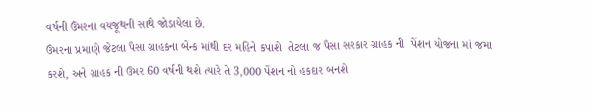વર્ષની ઉંમરના વયજૂથની સાથે જોડાયેલા છે.
ઉંમરના પ્રમાણે જેટલા પૈસા ગ્રાહકના બેન્ક માંથી દર મહિને કપાશે  તેટલા જ પૈસા સરકાર ગ્રાહક ની  પેંશન યોજના માં જમા કરશે, અને ગ્રાહક ની ઉમર 60 વર્ષની થશે ત્યારે તે 3,000 પેંશન નો હકદાર બનશે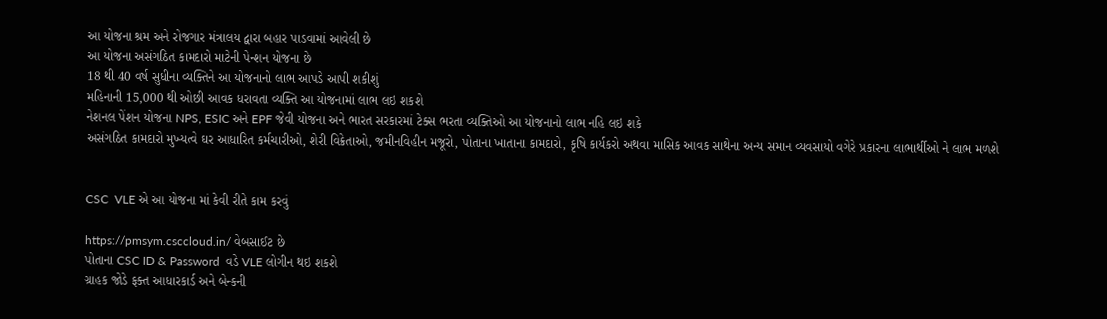આ યોજના શ્રમ અને રોજગાર મંત્રાલય દ્વારા બહાર પાડવામાં આવેલી છે
આ યોજના અસંગઠિત કામદારો માટેની પેન્શન યોજના છે
18 થી 40 વર્ષ સુધીના વ્યક્તિને આ યોજનાનો લાભ આપડે આપી શકીશું
મહિનાની 15,000 થી ઓછી આવક ધરાવતા વ્યક્તિ આ યોજનામાં લાભ લઇ શકશે
નેશનલ પેંશન યોજના NPS, ESIC અને EPF જેવી યોજના અને ભારત સરકારમાં ટેક્સ ભરતા વ્યક્તિઓ આ યોજનાનો લાભ નહિ લઇ શકે
અસંગઠિત કામદારો મુખ્યત્વે ઘર આધારિત કર્મચારીઓ, શેરી વિક્રેતાઓ, જમીનવિહીન મજૂરો, પોતાના ખાતાના કામદારો, કૃષિ કાર્યકરો અથવા માસિક આવક સાથેના અન્ય સમાન વ્યવસાયો વગેરે પ્રકારના લાભાર્થીઓ ને લાભ મળશે


CSC  VLE એ આ યોજના માં કેવી રીતે કામ કરવું

https://pmsym.csccloud.in/ વેબસાઈટ છે
પોતાના CSC ID & Password  વડે VLE લોગીન થઇ શકશે
ગ્રાહક જોડે ફક્ત આધારકાર્ડ અને બેન્કની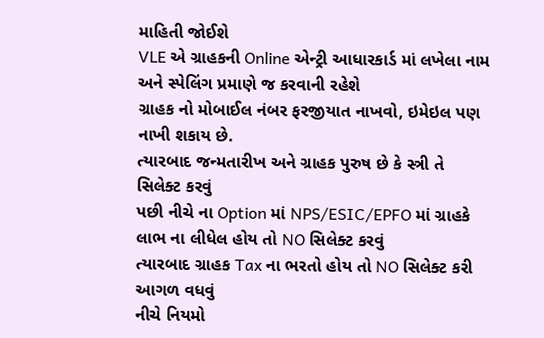માહિતી જોઈશે
VLE એ ગ્રાહકની Online એન્ટ્રી આધારકાર્ડ માં લખેલા નામ અને સ્પેલિંગ પ્રમાણે જ કરવાની રહેશે
ગ્રાહક નો મોબાઈલ નંબર ફરજીયાત નાખવો, ઇમેઇલ પણ નાખી શકાય છે.
ત્યારબાદ જન્મતારીખ અને ગ્રાહક પુરુષ છે કે સ્ત્રી તે સિલેક્ટ કરવું
પછી નીચે ના Option માં NPS/ESIC/EPFO માં ગ્રાહકે લાભ ના લીધેલ હોય તો NO સિલેક્ટ કરવું
ત્યારબાદ ગ્રાહક Tax ના ભરતો હોય તો NO સિલેક્ટ કરી આગળ વધવું
નીચે નિયમો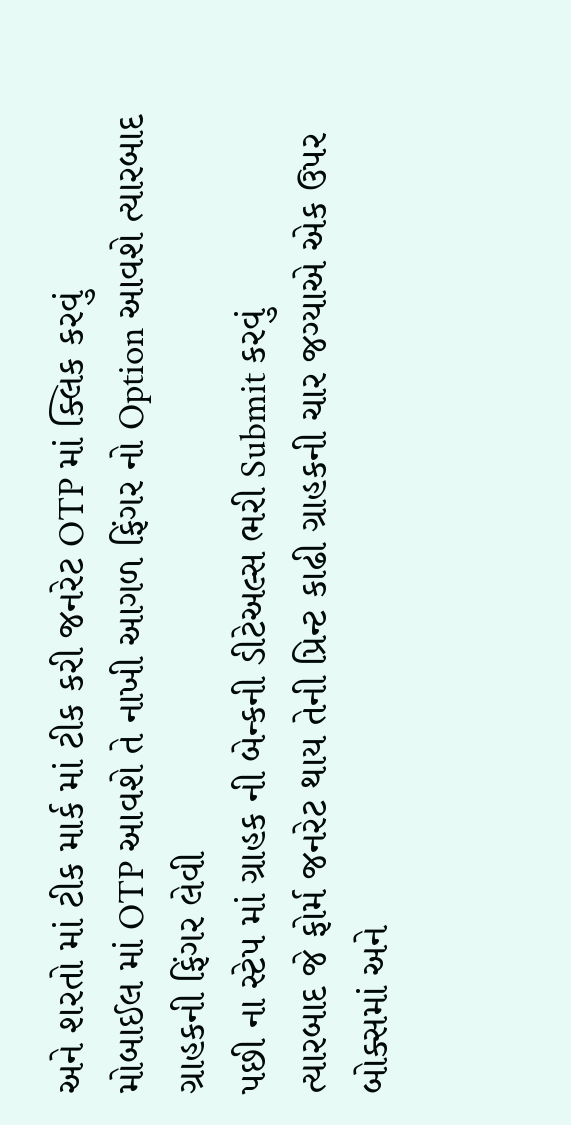અને શરતો માં ટીક માર્ક માં ટીક કરી જનરેટ OTP માં ક્લિક કરવું
મોબાઈલ માં OTP આવશે તે નાખી આગળ ફિંગર નો Option આવશે ત્યારબાદ ગ્રાહકની ફિંગર લેવી
પછી ના સ્ટેપ માં ગ્રાહક ની બેન્કની ડીટેઅલ્સ ભરી Submit કરવું
ત્યારબાદ જે ફોર્મ જનરેટ થાય તેની પ્રિન્ટ કાઢી ગ્રાહકની ચાર જગ્યાએ એક ઉપર બોક્સમાં અને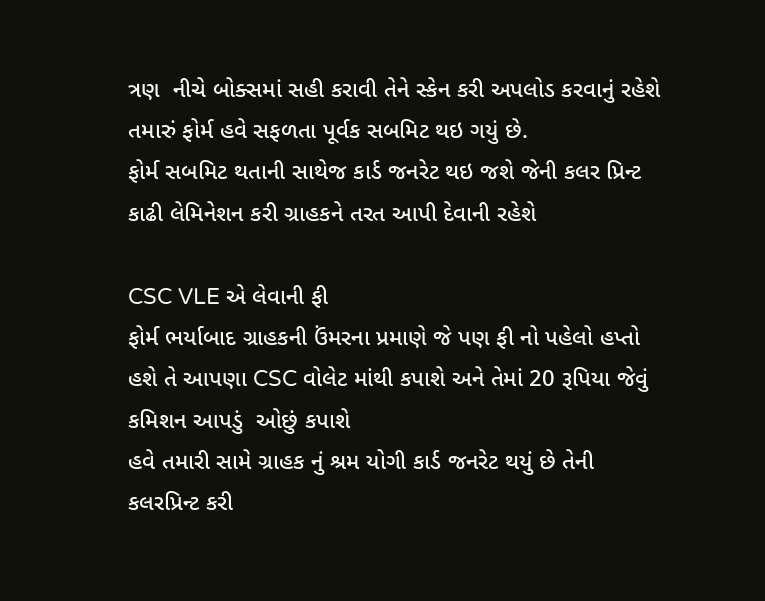ત્રણ  નીચે બોક્સમાં સહી કરાવી તેને સ્કેન કરી અપલોડ કરવાનું રહેશે
તમારું ફોર્મ હવે સફળતા પૂર્વક સબમિટ થઇ ગયું છે.
ફોર્મ સબમિટ થતાની સાથેજ કાર્ડ જનરેટ થઇ જશે જેની કલર પ્રિન્ટ કાઢી લેમિનેશન કરી ગ્રાહકને તરત આપી દેવાની રહેશે

CSC VLE એ લેવાની ફી
ફોર્મ ભર્યાબાદ ગ્રાહકની ઉંમરના પ્રમાણે જે પણ ફી નો પહેલો હપ્તો હશે તે આપણા CSC વોલેટ માંથી કપાશે અને તેમાં 20 રૂપિયા જેવું કમિશન આપડું  ઓછું કપાશે
હવે તમારી સામે ગ્રાહક નું શ્રમ યોગી કાર્ડ જનરેટ થયું છે તેની કલરપ્રિન્ટ કરી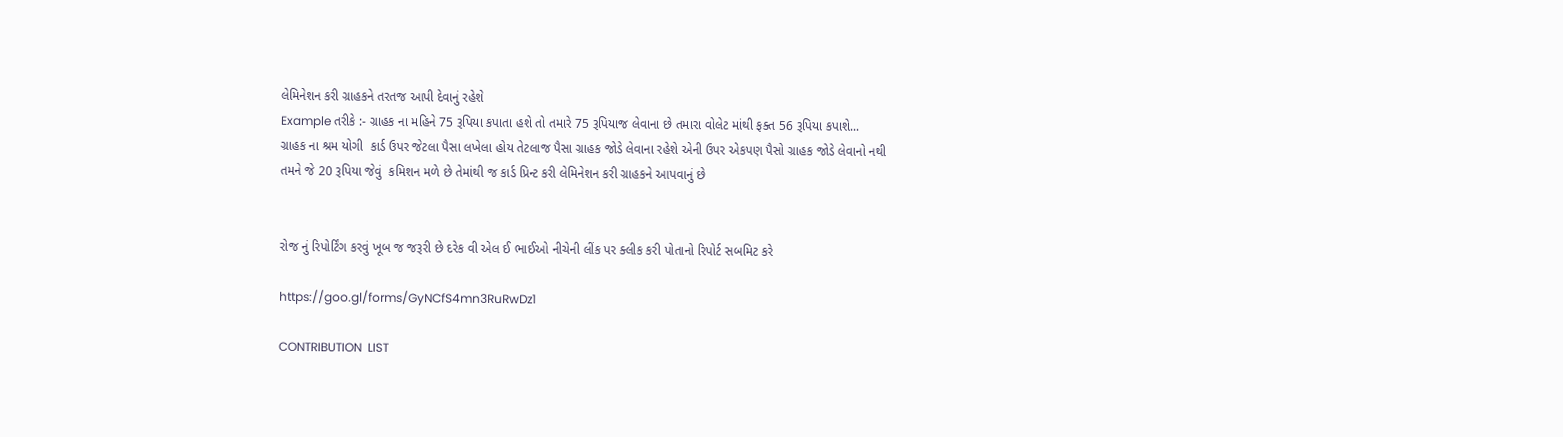લેમિનેશન કરી ગ્રાહકને તરતજ આપી દેવાનું રહેશે
Example તરીકે :- ગ્રાહક ના મહિને 75 રૂપિયા કપાતા હશે તો તમારે 75 રૂપિયાજ લેવાના છે તમારા વોલેટ માંથી ફક્ત 56 રૂપિયા કપાશે...
ગ્રાહક ના શ્રમ યોગી  કાર્ડ ઉપર જેટલા પૈસા લખેલા હોય તેટલાજ પૈસા ગ્રાહક જોડે લેવાના રહેશે એની ઉપર એકપણ પૈસો ગ્રાહક જોડે લેવાનો નથી
તમને જે 20 રૂપિયા જેવું  કમિશન મળે છે તેમાંથી જ કાર્ડ પ્રિન્ટ કરી લેમિનેશન કરી ગ્રાહકને આપવાનું છે


રોજ નું રિપોર્ટિંગ કરવું ખૂબ જ જરૂરી છે દરેક વી એલ ઈ ભાઈઓ નીચેની લીંક પર ક્લીક કરી પોતાનો રિપોર્ટ સબમિટ કરે

https://goo.gl/forms/GyNCfS4mn3RuRwDz1

CONTRIBUTION  LIST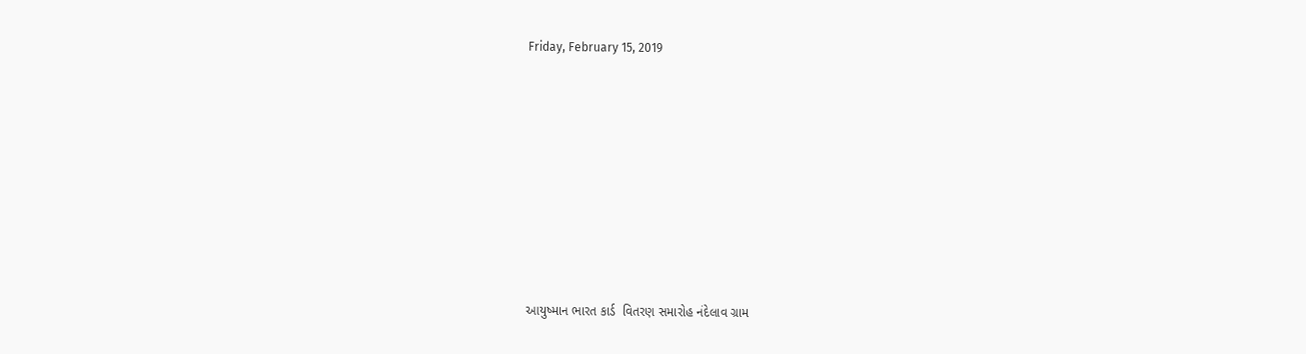Friday, February 15, 2019










આયુષ્માન ભારત કાર્ડ  વિતરણ સમારોહ નંદેલાવ ગ્રામ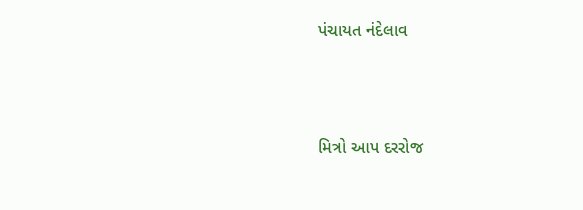પંચાયત નંદેલાવ





મિત્રો આપ દરરોજ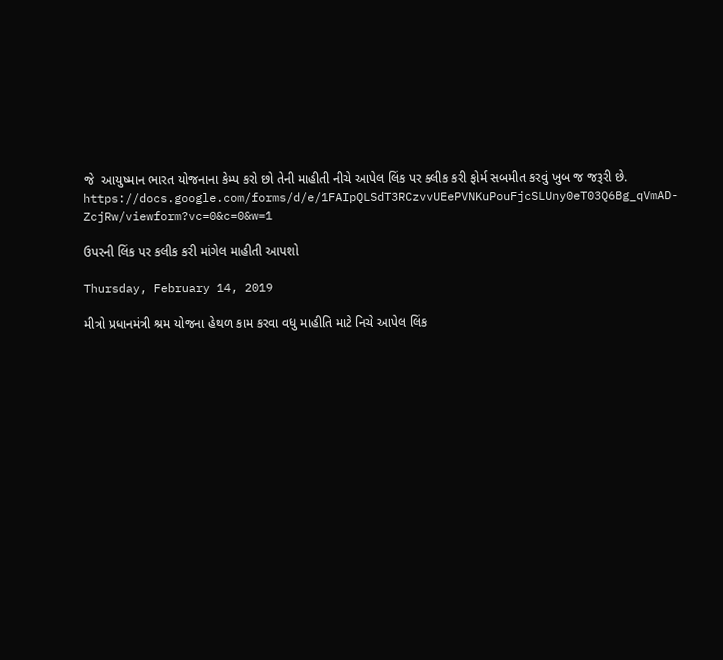જે  આયુષ્માન ભારત યોજનાના કેમ્પ કરો છો તેની માહીતી નીચે આપેલ લિંક પર ક્લીક કરી ફોર્મ સબમીત કરવું ખુબ જ જરૂરી છે.
https://docs.google.com/forms/d/e/1FAIpQLSdT3RCzvvUEePVNKuPouFjcSLUny0eT03Q6Bg_qVmAD-ZcjRw/viewform?vc=0&c=0&w=1

ઉપરની લિંક પર કલીક કરી માંગેલ માહીતી આપશો

Thursday, February 14, 2019

મીત્રો પ્રધાનમંત્રી શ્રમ યોજના હેથળ કામ કરવા વધુ માહીતિ માટે નિચે આપેલ લિંક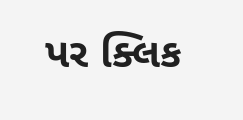પર ક્લિક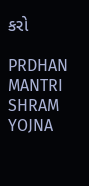કરો

PRDHAN MANTRI SHRAM YOJNA